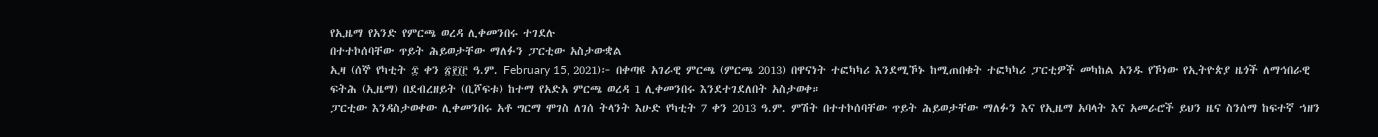የኢዜማ የአንድ የምርጫ ወረዳ ሊቀመንበሩ ተገደሉ
በተተኮሰባቸው ጥይት ሕይወታቸው ማለፉን ፓርቲው አስታውቋል
ኢዛ (ሰኞ የካቲት ፰ ቀን ፳፻፲፫ ዓ.ም. February 15, 2021)፦ በቀጣዩ አገራዊ ምርጫ (ምርጫ 2013) በዋናነት ተፎካካሪ እንደሚኾኑ ከሚጠበቁት ተፎካካሪ ፓርቲዎች መካከል አንዱ የኾነው የኢትዮጵያ ዜጎች ለማኅበራዊ ፍትሕ (ኢዜማ) በደብረዘይት (ቢሾፍቱ) ከተማ የአድአ ምርጫ ወረዳ 1 ሊቀመንበሩ እንደተገደለበት አስታወቀ።
ፓርቲው እንዳስታወቀው ሊቀመንበሩ አቶ ግርማ ሞገስ ለገሰ ትላንት እሁድ የካቲት 7 ቀን 2013 ዓ.ም. ምሽት በተተኮሰባቸው ጥይት ሕይወታቸው ማለፉን እና የኢዜማ አባላት እና አመራሮች ይህን ዜና ስንሰማ ከፍተኛ ኀዘን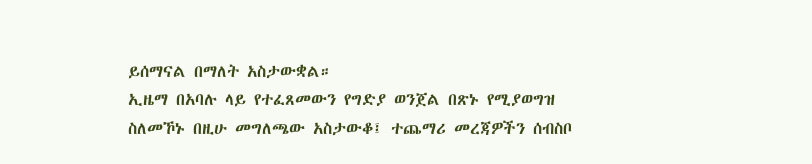ይሰማናል በማለት አስታውቋል።
ኢዜማ በአባሉ ላይ የተፈጸመውን የግድያ ወንጀል በጽኑ የሚያወግዝ ስለመኾኑ በዚሁ መግለጫው አስታውቆ፤ ተጨማሪ መረጃዎችን ሰብስቦ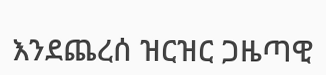እንደጨረሰ ዝርዝር ጋዜጣዊ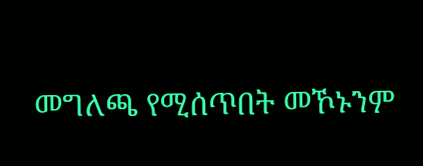መግለጫ የሚሰጥበት መኾኑንም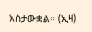አስታውቋል። (ኢዛ)